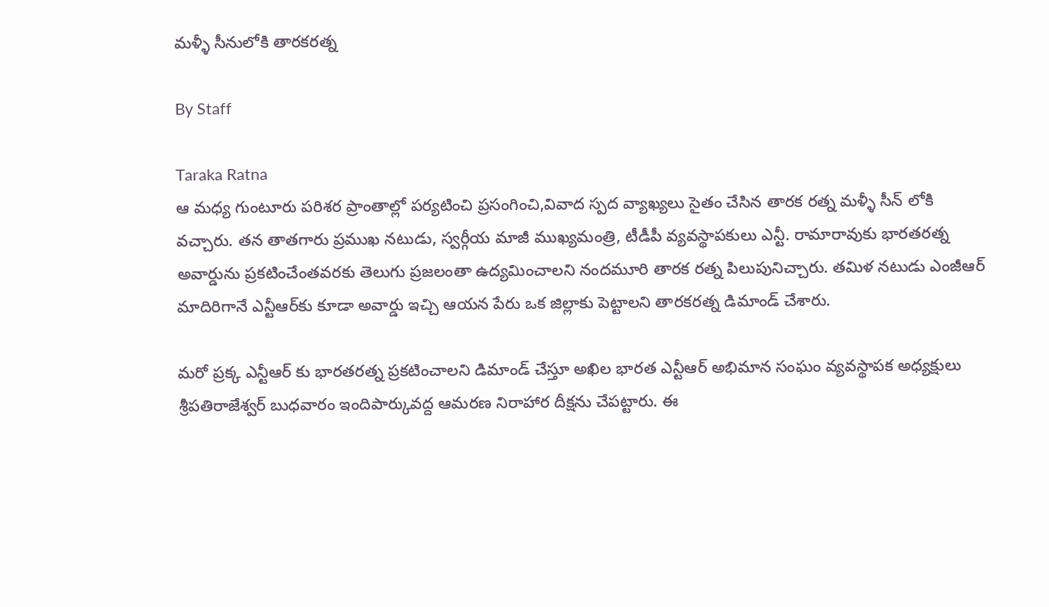మళ్ళీ సీనులోకి తారకరత్న

By Staff

Taraka Ratna
ఆ మధ్య గుంటూరు పరిశర ప్రాంతాల్లో పర్యటించి ప్రసంగించి,వివాద స్పద వ్యాఖ్యలు సైతం చేసిన తారక రత్న మళ్ళీ సీన్ లోకి వచ్చారు. తన తాతగారు ప్రముఖ నటుడు, స్వర్గీయ మాజీ ముఖ్యమంత్రి, టీడీపీ వ్యవస్థాపకులు ఎన్టీ. రామారావుకు భారతరత్న అవార్డును ప్రకటించేంతవరకు తెలుగు ప్రజలంతా ఉద్యమించాలని నందమూరి తారక రత్న పిలుపునిచ్చారు. తమిళ నటుడు ఎంజీఆర్‌ మాదిరిగానే ఎన్టీఆర్‌కు కూడా అవార్డు ఇచ్చి ఆయన పేరు ఒక జిల్లాకు పెట్టాలని తారకరత్న డిమాండ్‌ చేశారు.

మరో ప్రక్క ఎన్టీఆర్‌ కు భారతరత్న ప్రకటించాలని డిమాండ్‌ చేస్తూ అఖిల భారత ఎన్టీఆర్‌ అభిమాన సంఘం వ్యవస్థాపక అధ్యక్షులు శ్రీపతిరాజేశ్వర్‌ బుధవారం ఇందిపార్కువద్ద ఆమరణ నిరాహార దీక్షను చేపట్టారు. ఈ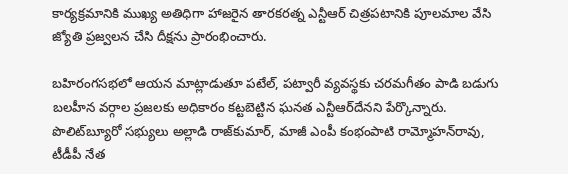కార్యక్రమానికి ముఖ్య అతిధిగా హాజరైన తారకరత్న ఎన్టీఆర్‌ చిత్రపటానికి పూలమాల వేసి జ్యోతి ప్రజ్వలన చేసి దీక్షను ప్రారంభించారు.

బహిరంగసభలో ఆయన మాట్లాడుతూ పటేల్‌, పట్వారీ వ్యవస్థకు చరమగీతం పాడి బడుగు బలహీన వర్గాల ప్రజలకు అధికారం కట్టబెట్టిన ఘనత ఎన్టీఆర్‌దేనని పేర్కొన్నారు. పొలిట్‌బ్యూరో సభ్యులు అల్లాడి రాజ్‌కుమార్‌, మాజీ ఎంపీ కంభంపాటి రామ్మోహన్‌రావు, టీడీపీ నేత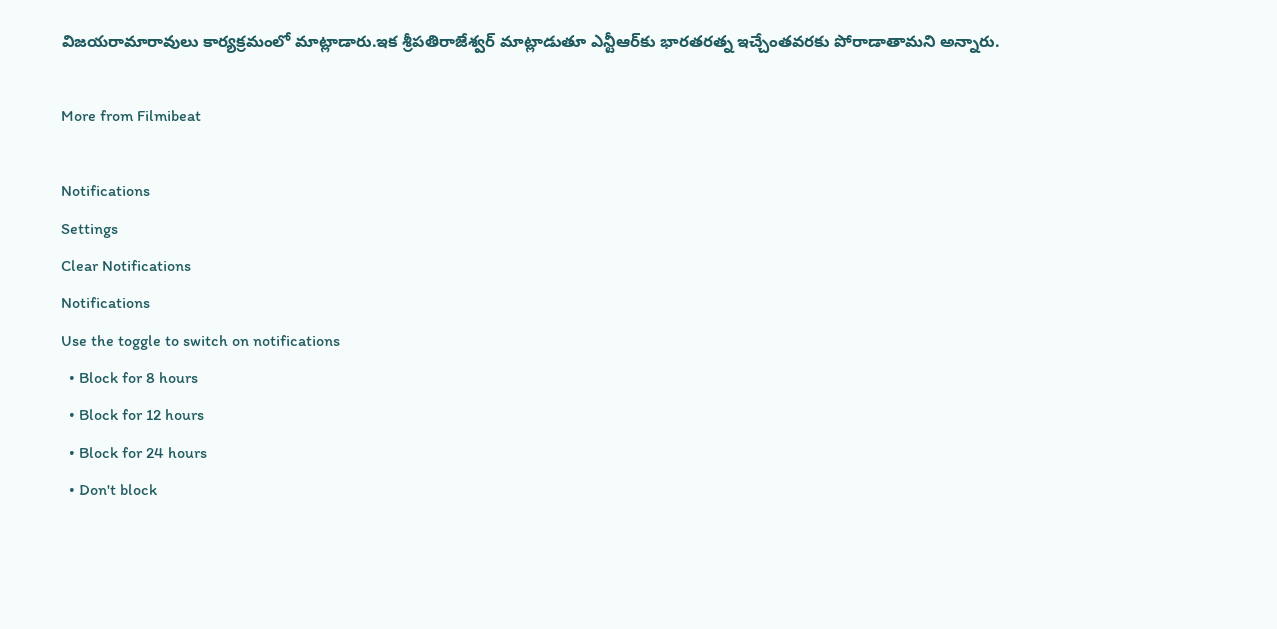విజయరామారావులు కార్యక్రమంలో మాట్లాడారు.ఇక శ్రీపతిరాజేశ్వర్‌ మాట్లాడుతూ ఎన్టీఆర్‌కు భారతరత్న ఇచ్చేంతవరకు పోరాడాతామని అన్నారు.

More from Filmibeat

Notifications
Settings
Clear Notifications
Notifications
Use the toggle to switch on notifications
  • Block for 8 hours
  • Block for 12 hours
  • Block for 24 hours
  • Don't block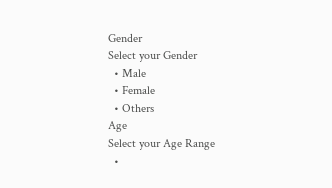Gender
Select your Gender
  • Male
  • Female
  • Others
Age
Select your Age Range
  •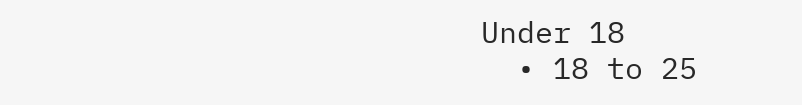Under 18
  • 18 to 25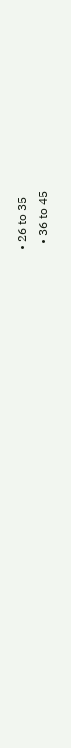• 26 to 35
  • 36 to 45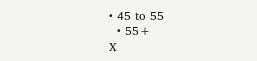• 45 to 55
  • 55+
X